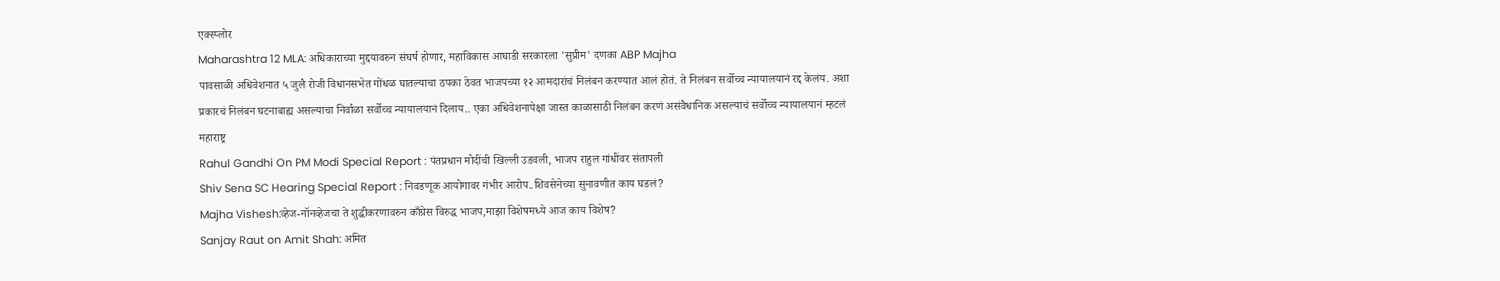एक्स्प्लोर
Maharashtra 12 MLA: अधिकाराच्या मुद्दयावरुन संघर्ष होणार, महाविकास आघाडी सरकारला 'सुप्रीम' दणका ABP Majha
पावसाळी अधिवेशनात ५ जुलै रोजी विधानसभेत गोंधळ घातल्याचा ठपका ठेवत भाजपच्या १२ आमदारांचं निलंबन करण्यात आलं होतं. ते निलंबन सर्वोच्च न्यायालयानं रद्द केलंय. अशा प्रकारचं निलंबन घटनाबाह्य असल्याचा निर्वाळा सर्वोच्च न्यायालयानं दिलाय.. एका अधिवेशनापेक्षा जास्त काळासाठी निलंबन करणं असंवैधानिक असल्याचं सर्वोच्च न्यायालयानं म्हटलं
महाराष्ट्र
Rahul Gandhi On PM Modi Special Report : पंतप्रधान मोदींची खिल्ली उडवली, भाजप राहुल गांधींवर संतापली
Shiv Sena SC Hearing Special Report : निवडणूक आयोगावर गंभीर आरोप..शिवसेनेच्या सुनावणीत काय घडलं?
Majha Vishesh:व्हेज-नॉनव्हेजचा ते शुद्धीकरणावरुन काँग्रेस विरुद्ध भाजप,माझा विशेषमध्ये आज काय विशेष?
Sanjay Raut on Amit Shah: अमित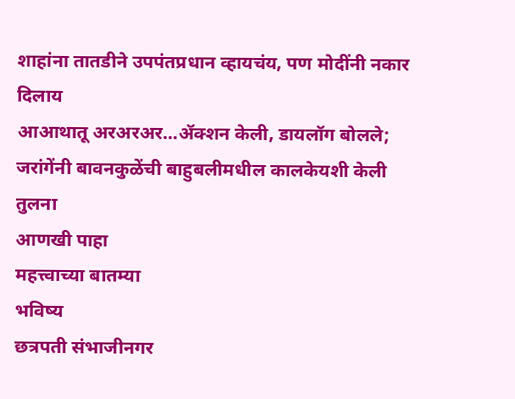शाहांना तातडीने उपपंतप्रधान व्हायचंय, पण मोदींनी नकार दिलाय
आआथातू अरअरअर...ॲक्शन केली, डायलॉग बोलले; जरांगेंनी बावनकुळेंची बाहुबलीमधील कालकेयशी केली तुलना
आणखी पाहा
महत्त्वाच्या बातम्या
भविष्य
छत्रपती संभाजीनगर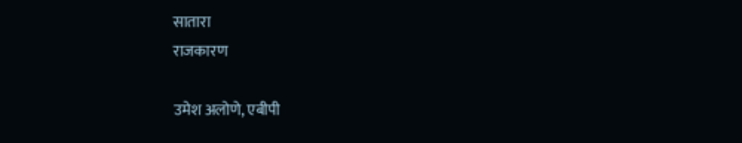सातारा
राजकारण

उमेश अलोणे, एबीपी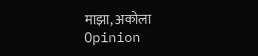माझा, अकोला
Opinion